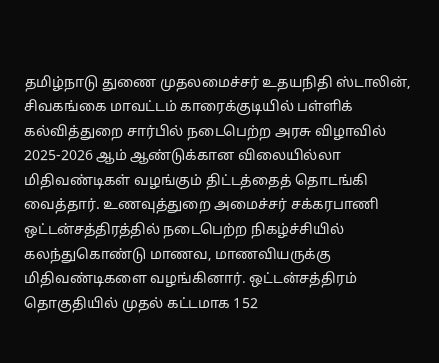தமிழ்நாடு துணை முதலமைச்சர் உதயநிதி ஸ்டாலின், சிவகங்கை மாவட்டம் காரைக்குடியில் பள்ளிக் கல்வித்துறை சார்பில் நடைபெற்ற அரசு விழாவில் 2025-2026 ஆம் ஆண்டுக்கான விலையில்லா மிதிவண்டிகள் வழங்கும் திட்டத்தைத் தொடங்கி வைத்தார். உணவுத்துறை அமைச்சர் சக்கரபாணி ஒட்டன்சத்திரத்தில் நடைபெற்ற நிகழ்ச்சியில் கலந்துகொண்டு மாணவ, மாணவியருக்கு மிதிவண்டிகளை வழங்கினார். ஒட்டன்சத்திரம் தொகுதியில் முதல் கட்டமாக 152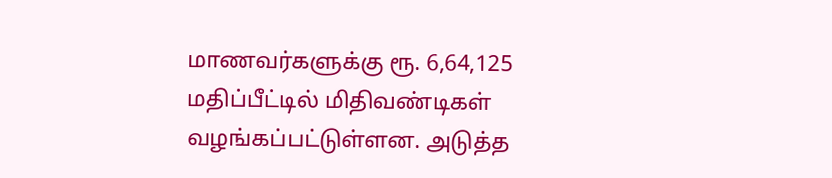மாணவர்களுக்கு ரூ. 6,64,125 மதிப்பீட்டில் மிதிவண்டிகள் வழங்கப்பட்டுள்ளன. அடுத்த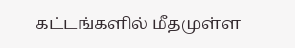கட்டங்களில் மீதமுள்ள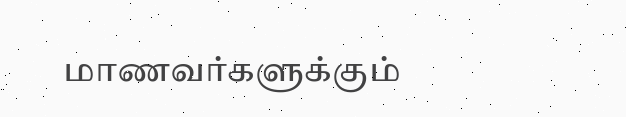மாணவர்களுக்கும்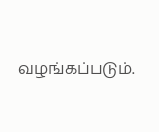வழங்கப்படும்.